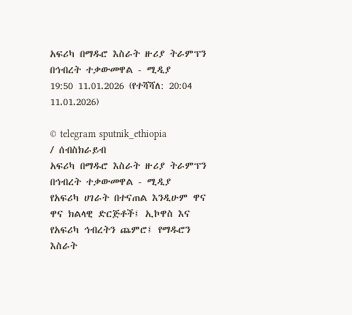አፍሪካ በማዱሮ እስራት ዙሪያ ትራምፕን በኅብረት ተቃውመዋል - ሚዲያ
19:50 11.01.2026 (የተሻሻለ: 20:04 11.01.2026)

© telegram sputnik_ethiopia
/ ሰብስክራይብ
አፍሪካ በማዱሮ እስራት ዙሪያ ትራምፕን በኅብረት ተቃውመዋል - ሚዲያ
የአፍሪካ ሀገራት በተናጠል እንዲሁም ዋና ዋና ክልላዊ ድርጅቶች፤ ኢኮዋስ እና የአፍሪካ ኅብረትን ጨምሮ፤ የማዱሮን እስራት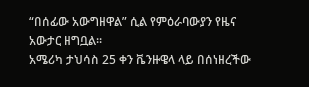“በሰፊው አውግዘዋል” ሲል የምዕራባውያን የዜና አውታር ዘግቧል።
አሜሪካ ታህሳስ 25 ቀን ቬንዙዌላ ላይ በሰነዘረችው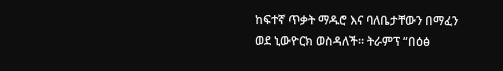ከፍተኛ ጥቃት ማዱሮ እና ባለቤታቸውን በማፈን ወደ ኒውዮርክ ወስዳለች። ትራምፕ “በዕፅ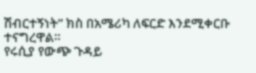ሽብርተኝነት” ክስ በአሜሪካ ለፍርድ እንደሚቀርቡ ተናግረዋል።
የሩሲያ የውጭ ጉዳይ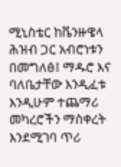ሚኒስቴር ከቬንዙዌላ ሕዝብ ጋር አብሮነቱን በመግለፅ፤ ማዱሮ እና ባለቤታቸው እንዲፈቱ እንዲሁም ተጨማሪ መካረሮችን ማስቀረት እንደሚገባ ጥሪ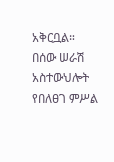አቅርቧል።
በሰው ሠራሽ አስተውህሎት የበለፀገ ምሥል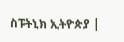ስፑትኒክ ኢትዮጵያ |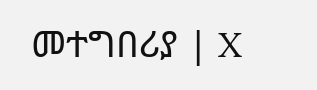መተግበሪያ | X